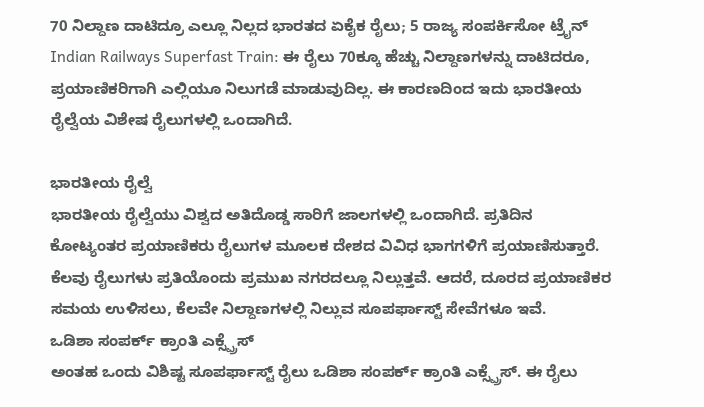70 ನಿಲ್ದಾಣ ದಾಟಿದ್ರೂ ಎಲ್ಲೂ ನಿಲ್ಲದ ಭಾರತದ ಏಕೈಕ ರೈಲು; 5 ರಾಜ್ಯ ಸಂಪರ್ಕಿಸೋ ಟ್ರೈನ್
Indian Railways Superfast Train: ಈ ರೈಲು 70ಕ್ಕೂ ಹೆಚ್ಚು ನಿಲ್ದಾಣಗಳನ್ನು ದಾಟಿದರೂ, ಪ್ರಯಾಣಿಕರಿಗಾಗಿ ಎಲ್ಲಿಯೂ ನಿಲುಗಡೆ ಮಾಡುವುದಿಲ್ಲ. ಈ ಕಾರಣದಿಂದ ಇದು ಭಾರತೀಯ ರೈಲ್ವೆಯ ವಿಶೇಷ ರೈಲುಗಳಲ್ಲಿ ಒಂದಾಗಿದೆ.

ಭಾರತೀಯ ರೈಲ್ವೆ
ಭಾರತೀಯ ರೈಲ್ವೆಯು ವಿಶ್ವದ ಅತಿದೊಡ್ಡ ಸಾರಿಗೆ ಜಾಲಗಳಲ್ಲಿ ಒಂದಾಗಿದೆ. ಪ್ರತಿದಿನ ಕೋಟ್ಯಂತರ ಪ್ರಯಾಣಿಕರು ರೈಲುಗಳ ಮೂಲಕ ದೇಶದ ವಿವಿಧ ಭಾಗಗಳಿಗೆ ಪ್ರಯಾಣಿಸುತ್ತಾರೆ. ಕೆಲವು ರೈಲುಗಳು ಪ್ರತಿಯೊಂದು ಪ್ರಮುಖ ನಗರದಲ್ಲೂ ನಿಲ್ಲುತ್ತವೆ. ಆದರೆ, ದೂರದ ಪ್ರಯಾಣಿಕರ ಸಮಯ ಉಳಿಸಲು, ಕೆಲವೇ ನಿಲ್ದಾಣಗಳಲ್ಲಿ ನಿಲ್ಲುವ ಸೂಪರ್ಫಾಸ್ಟ್ ಸೇವೆಗಳೂ ಇವೆ.
ಒಡಿಶಾ ಸಂಪರ್ಕ್ ಕ್ರಾಂತಿ ಎಕ್ಸ್ಪ್ರೆಸ್
ಅಂತಹ ಒಂದು ವಿಶಿಷ್ಟ ಸೂಪರ್ಫಾಸ್ಟ್ ರೈಲು ಒಡಿಶಾ ಸಂಪರ್ಕ್ ಕ್ರಾಂತಿ ಎಕ್ಸ್ಪ್ರೆಸ್. ಈ ರೈಲು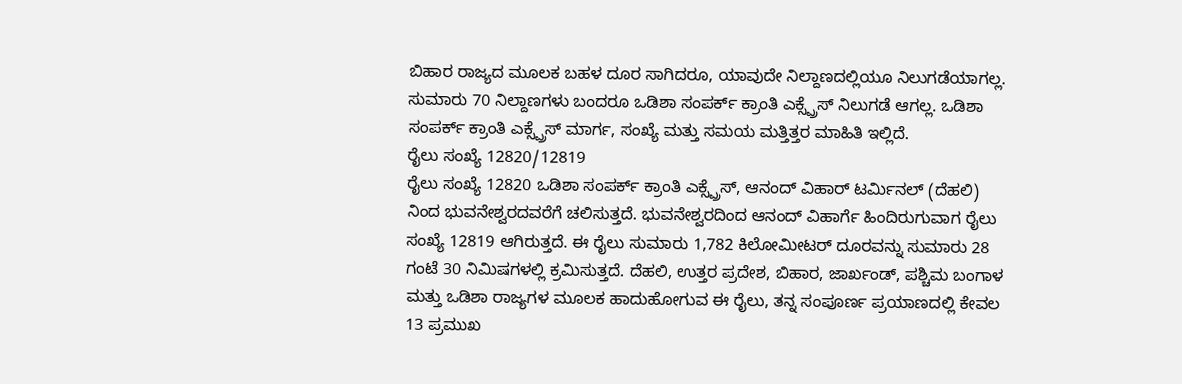ಬಿಹಾರ ರಾಜ್ಯದ ಮೂಲಕ ಬಹಳ ದೂರ ಸಾಗಿದರೂ, ಯಾವುದೇ ನಿಲ್ದಾಣದಲ್ಲಿಯೂ ನಿಲುಗಡೆಯಾಗಲ್ಲ. ಸುಮಾರು 70 ನಿಲ್ದಾಣಗಳು ಬಂದರೂ ಒಡಿಶಾ ಸಂಪರ್ಕ್ ಕ್ರಾಂತಿ ಎಕ್ಸ್ಪ್ರೆಸ್ ನಿಲುಗಡೆ ಆಗಲ್ಲ. ಒಡಿಶಾ ಸಂಪರ್ಕ್ ಕ್ರಾಂತಿ ಎಕ್ಸ್ಪ್ರೆಸ್ ಮಾರ್ಗ, ಸಂಖ್ಯೆ ಮತ್ತು ಸಮಯ ಮತ್ತಿತ್ತರ ಮಾಹಿತಿ ಇಲ್ಲಿದೆ.
ರೈಲು ಸಂಖ್ಯೆ 12820/12819
ರೈಲು ಸಂಖ್ಯೆ 12820 ಒಡಿಶಾ ಸಂಪರ್ಕ್ ಕ್ರಾಂತಿ ಎಕ್ಸ್ಪ್ರೆಸ್, ಆನಂದ್ ವಿಹಾರ್ ಟರ್ಮಿನಲ್ (ದೆಹಲಿ) ನಿಂದ ಭುವನೇಶ್ವರದವರೆಗೆ ಚಲಿಸುತ್ತದೆ. ಭುವನೇಶ್ವರದಿಂದ ಆನಂದ್ ವಿಹಾರ್ಗೆ ಹಿಂದಿರುಗುವಾಗ ರೈಲು ಸಂಖ್ಯೆ 12819 ಆಗಿರುತ್ತದೆ. ಈ ರೈಲು ಸುಮಾರು 1,782 ಕಿಲೋಮೀಟರ್ ದೂರವನ್ನು ಸುಮಾರು 28 ಗಂಟೆ 30 ನಿಮಿಷಗಳಲ್ಲಿ ಕ್ರಮಿಸುತ್ತದೆ. ದೆಹಲಿ, ಉತ್ತರ ಪ್ರದೇಶ, ಬಿಹಾರ, ಜಾರ್ಖಂಡ್, ಪಶ್ಚಿಮ ಬಂಗಾಳ ಮತ್ತು ಒಡಿಶಾ ರಾಜ್ಯಗಳ ಮೂಲಕ ಹಾದುಹೋಗುವ ಈ ರೈಲು, ತನ್ನ ಸಂಪೂರ್ಣ ಪ್ರಯಾಣದಲ್ಲಿ ಕೇವಲ 13 ಪ್ರಮುಖ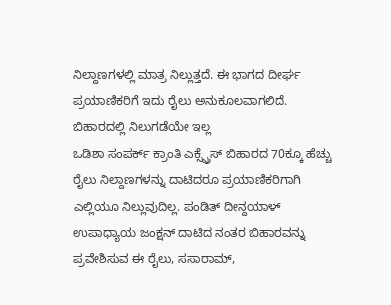ನಿಲ್ದಾಣಗಳಲ್ಲಿ ಮಾತ್ರ ನಿಲ್ಲುತ್ತದೆ. ಈ ಭಾಗದ ದೀರ್ಘ ಪ್ರಯಾಣಿಕರಿಗೆ ಇದು ರೈಲು ಅನುಕೂಲವಾಗಲಿದೆ.
ಬಿಹಾರದಲ್ಲಿ ನಿಲುಗಡೆಯೇ ಇಲ್ಲ
ಒಡಿಶಾ ಸಂಪರ್ಕ್ ಕ್ರಾಂತಿ ಎಕ್ಸ್ಪ್ರೆಸ್ ಬಿಹಾರದ 70ಕ್ಕೂ ಹೆಚ್ಚು ರೈಲು ನಿಲ್ದಾಣಗಳನ್ನು ದಾಟಿದರೂ ಪ್ರಯಾಣಿಕರಿಗಾಗಿ ಎಲ್ಲಿಯೂ ನಿಲ್ಲುವುದಿಲ್ಲ. ಪಂಡಿತ್ ದೀನ್ದಯಾಳ್ ಉಪಾಧ್ಯಾಯ ಜಂಕ್ಷನ್ ದಾಟಿದ ನಂತರ ಬಿಹಾರವನ್ನು ಪ್ರವೇಶಿಸುವ ಈ ರೈಲು, ಸಸಾರಾಮ್,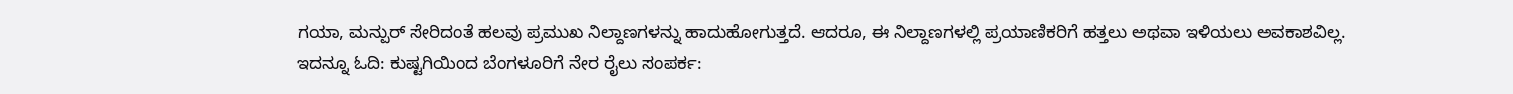ಗಯಾ, ಮನ್ಪುರ್ ಸೇರಿದಂತೆ ಹಲವು ಪ್ರಮುಖ ನಿಲ್ದಾಣಗಳನ್ನು ಹಾದುಹೋಗುತ್ತದೆ. ಆದರೂ, ಈ ನಿಲ್ದಾಣಗಳಲ್ಲಿ ಪ್ರಯಾಣಿಕರಿಗೆ ಹತ್ತಲು ಅಥವಾ ಇಳಿಯಲು ಅವಕಾಶವಿಲ್ಲ.
ಇದನ್ನೂ ಓದಿ: ಕುಷ್ಟಗಿಯಿಂದ ಬೆಂಗಳೂರಿಗೆ ನೇರ ರೈಲು ಸಂಪರ್ಕ: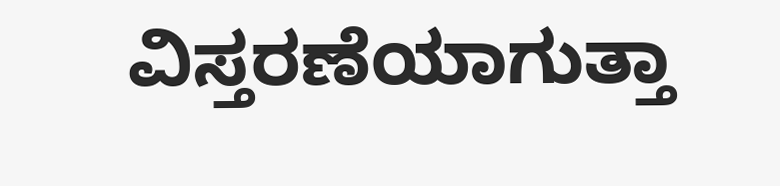ವಿಸ್ತರಣೆಯಾಗುತ್ತಾ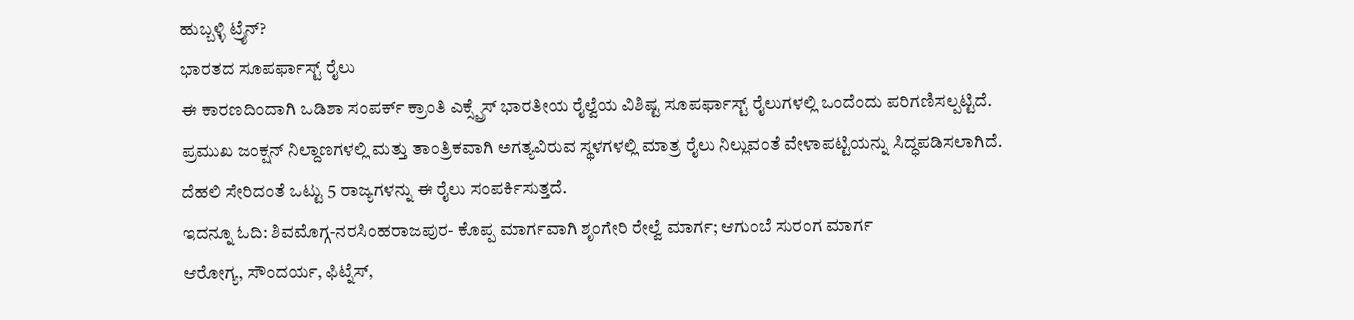ಹುಬ್ಬಳ್ಳಿ ಟ್ರೈನ್?
ಭಾರತದ ಸೂಪರ್ಫಾಸ್ಟ್ ರೈಲು
ಈ ಕಾರಣದಿಂದಾಗಿ ಒಡಿಶಾ ಸಂಪರ್ಕ್ ಕ್ರಾಂತಿ ಎಕ್ಸ್ಪ್ರೆಸ್ ಭಾರತೀಯ ರೈಲ್ವೆಯ ವಿಶಿಷ್ಟ ಸೂಪರ್ಫಾಸ್ಟ್ ರೈಲುಗಳಲ್ಲಿ ಒಂದೆಂದು ಪರಿಗಣಿಸಲ್ಪಟ್ಟಿದೆ. ಪ್ರಮುಖ ಜಂಕ್ಷನ್ ನಿಲ್ದಾಣಗಳಲ್ಲಿ ಮತ್ತು ತಾಂತ್ರಿಕವಾಗಿ ಅಗತ್ಯವಿರುವ ಸ್ಥಳಗಳಲ್ಲಿ ಮಾತ್ರ ರೈಲು ನಿಲ್ಲುವಂತೆ ವೇಳಾಪಟ್ಟಿಯನ್ನು ಸಿದ್ಧಪಡಿಸಲಾಗಿದೆ. ದೆಹಲಿ ಸೇರಿದಂತೆ ಒಟ್ಟು 5 ರಾಜ್ಯಗಳನ್ನು ಈ ರೈಲು ಸಂಪರ್ಕಿಸುತ್ತದೆ.
ಇದನ್ನೂ ಓದಿ: ಶಿವಮೊಗ್ಗ-ನರಸಿಂಹರಾಜಪುರ- ಕೊಪ್ಪ ಮಾರ್ಗವಾಗಿ ಶೃಂಗೇರಿ ರೇಲ್ವೆ ಮಾರ್ಗ; ಆಗುಂಬೆ ಸುರಂಗ ಮಾರ್ಗ
ಆರೋಗ್ಯ, ಸೌಂದರ್ಯ, ಫಿಟ್ನೆಸ್,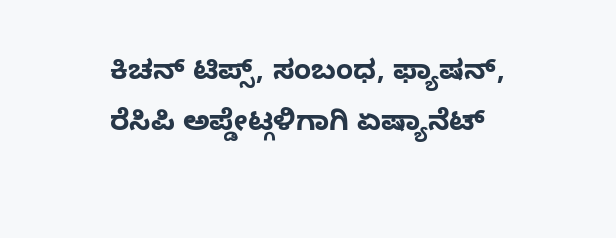ಕಿಚನ್ ಟಿಪ್ಸ್, ಸಂಬಂಧ, ಫ್ಯಾಷನ್, ರೆಸಿಪಿ ಅಪ್ಡೇಟ್ಗಳಿಗಾಗಿ ಏಷ್ಯಾನೆಟ್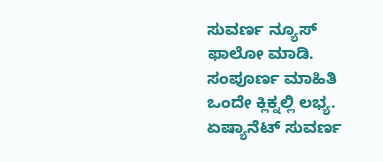ಸುವರ್ಣ ನ್ಯೂಸ್ ಫಾಲೋ ಮಾಡಿ. ಸಂಪೂರ್ಣ ಮಾಹಿತಿ ಒಂದೇ ಕ್ಲಿಕ್ನಲ್ಲಿ ಲಭ್ಯ. ಏಷ್ಯಾನೆಟ್ ಸುವರ್ಣ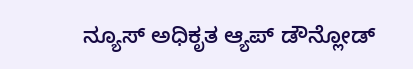ನ್ಯೂಸ್ ಅಧಿಕೃತ ಆ್ಯಪ್ ಡೌನ್ಲೋಡ್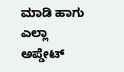ಮಾಡಿ ಹಾಗು ಎಲ್ಲಾ ಅಪ್ಡೇಟ್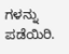ಗಳನ್ನು ಪಡೆಯಿರಿ.